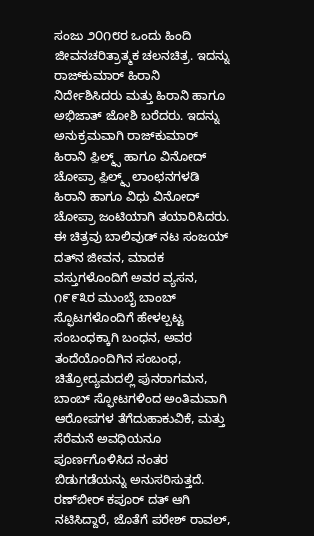ಸಂಜು ೨೦೧೮ರ ಒಂದು ಹಿಂದಿ ಜೀವನಚರಿತ್ರಾತ್ಮಕ ಚಲನಚಿತ್ರ. ಇದನ್ನು ರಾಜ್‍ಕುಮಾರ್ ಹಿರಾನಿ ನಿರ್ದೇಶಿಸಿದರು ಮತ್ತು ಹಿರಾನಿ ಹಾಗೂ ಅಭಿಜಾತ್ ಜೋಶಿ ಬರೆದರು. ಇದನ್ನು ಅನುಕ್ರಮವಾಗಿ ರಾಜ್‍ಕುಮಾರ್ ಹಿರಾನಿ ಫ಼ಿಲ್ಮ್ಸ್ ಹಾಗೂ ವಿನೋದ್ ಚೋಪ್ರಾ ಫ಼ಿಲ್ಮ್ಸ್ ಲಾಂಛನಗಳಡಿ ಹಿರಾನಿ ಹಾಗೂ ವಿಧು ವಿನೋದ್ ಚೋಪ್ರಾ ಜಂಟಿಯಾಗಿ ತಯಾರಿಸಿದರು. ಈ ಚಿತ್ರವು ಬಾಲಿವುಡ್ ನಟ ಸಂಜಯ್ ದತ್‍ನ ಜೀವನ, ಮಾದಕ ವಸ್ತುಗಳೊಂದಿಗೆ ಅವರ ವ್ಯಸನ, ೧೯೯೩ರ ಮುಂಬೈ ಬಾಂಬ್ ಸ್ಫೊಟಗಳೊಂದಿಗೆ ಹೇಳಲ್ಪಟ್ಟ ಸಂಬಂಧಕ್ಕಾಗಿ ಬಂಧನ, ಅವರ ತಂದೆಯೊಂದಿಗಿನ ಸಂಬಂಧ, ಚಿತ್ರೋದ್ಯಮದಲ್ಲಿ ಪುನರಾಗಮನ, ಬಾಂಬ್ ಸ್ಫೋಟಗಳಿಂದ ಅಂತಿಮವಾಗಿ ಆರೋಪಗಳ ತೆಗೆದುಹಾಕುವಿಕೆ, ಮತ್ತು ಸೆರೆಮನೆ ಅವಧಿಯನೂ ಪೂರ್ಣಗೊಳಿಸಿದ ನಂತರ ಬಿಡುಗಡೆಯನ್ನು ಅನುಸರಿಸುತ್ತದೆ. ರಣ್‌ಬೀರ್ ಕಪೂರ್ ದತ್ ಆಗಿ ನಟಿಸಿದ್ದಾರೆ, ಜೊತೆಗೆ ಪರೇಶ್ ರಾವಲ್,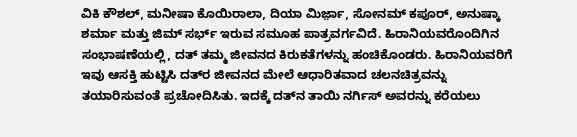ವಿಕಿ ಕೌಶಲ್, ಮನೀಷಾ ಕೊಯಿರಾಲಾ, ದಿಯಾ ಮಿರ್ಜ಼ಾ, ಸೋನಮ್ ಕಪೂರ್, ಅನುಷ್ಕಾ ಶರ್ಮಾ ಮತ್ತು ಜಿಮ್ ಸರ್ಭ್ ಇರುವ ಸಮೂಹ ಪಾತ್ರವರ್ಗವಿದೆ. ಹಿರಾನಿಯವರೊಂದಿಗಿನ ಸಂಭಾಷಣೆಯಲ್ಲಿ, ದತ್ ತಮ್ಮ ಜೀವನದ ಕಿರುಕತೆಗಳನ್ನು ಹಂಚಿಕೊಂಡರು. ಹಿರಾನಿಯವರಿಗೆ ಇವು ಆಸಕ್ತಿ ಹುಟ್ಟಿಸಿ ದತ್‍ರ ಜೀವನದ ಮೇಲೆ ಆಧಾರಿತವಾದ ಚಲನಚಿತ್ರವನ್ನು ತಯಾರಿಸುವಂತೆ ಪ್ರಚೋದಿಸಿತು. ಇದಕ್ಕೆ ದತ್‍ನ ತಾಯಿ ನರ್ಗಿಸ್ ಅವರನ್ನು ಕರೆಯಲು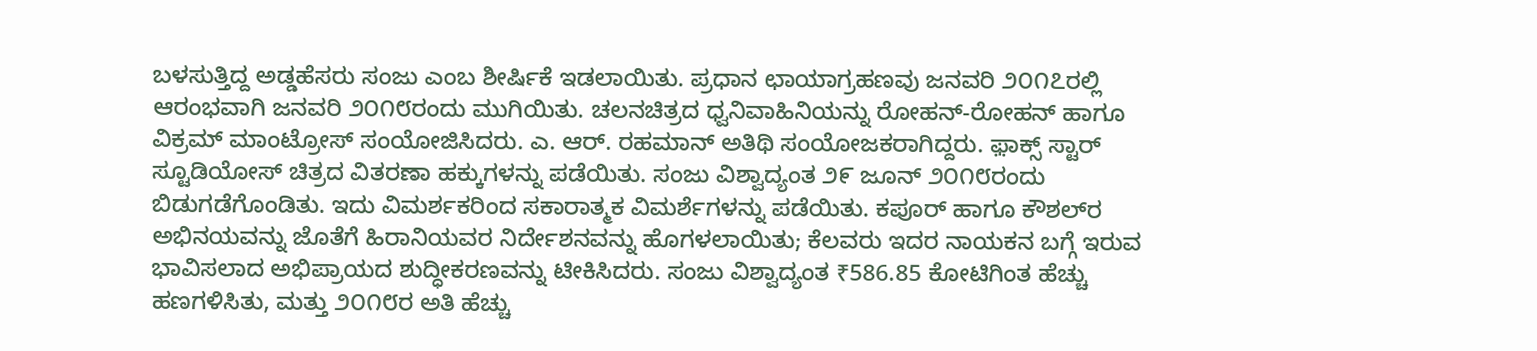ಬಳಸುತ್ತಿದ್ದ ಅಡ್ಡಹೆಸರು ಸಂಜು ಎಂಬ ಶೀರ್ಷಿಕೆ ಇಡಲಾಯಿತು. ಪ್ರಧಾನ ಛಾಯಾಗ್ರಹಣವು ಜನವರಿ ೨೦೧೭ರಲ್ಲಿ ಆರಂಭವಾಗಿ ಜನವರಿ ೨೦೧೮ರಂದು ಮುಗಿಯಿತು. ಚಲನಚಿತ್ರದ ಧ್ವನಿವಾಹಿನಿಯನ್ನು ರೋಹನ್-ರೋಹನ್ ಹಾಗೂ ವಿಕ್ರಮ್ ಮಾಂಟ್ರೋಸ್ ಸಂಯೋಜಿಸಿದರು. ಎ. ಆರ್. ರಹಮಾನ್‌ ಅತಿಥಿ ಸಂಯೋಜಕರಾಗಿದ್ದರು. ಫ಼ಾಕ್ಸ್ ಸ್ಟಾರ್ ಸ್ಟೂಡಿಯೋಸ್ ಚಿತ್ರದ ವಿತರಣಾ ಹಕ್ಕುಗಳನ್ನು ಪಡೆಯಿತು. ಸಂಜು ವಿಶ್ವಾದ್ಯಂತ ೨೯ ಜೂನ್ ೨೦೧೮ರಂದು ಬಿಡುಗಡೆಗೊಂಡಿತು. ಇದು ವಿಮರ್ಶಕರಿಂದ ಸಕಾರಾತ್ಮಕ ವಿಮರ್ಶೆಗಳನ್ನು ಪಡೆಯಿತು. ಕಪೂರ್ ಹಾಗೂ ಕೌಶಲ್‍ರ ಅಭಿನಯವನ್ನು ಜೊತೆಗೆ ಹಿರಾನಿಯವರ ನಿರ್ದೇಶನವನ್ನು ಹೊಗಳಲಾಯಿತು; ಕೆಲವರು ಇದರ ನಾಯಕನ ಬಗ್ಗೆ ಇರುವ ಭಾವಿಸಲಾದ ಅಭಿಪ್ರಾಯದ ಶುದ್ಧೀಕರಣವನ್ನು ಟೀಕಿಸಿದರು. ಸಂಜು ವಿಶ್ವಾದ್ಯಂತ ₹586.85 ಕೋಟಿಗಿಂತ ಹೆಚ್ಚು ಹಣಗಳಿಸಿತು, ಮತ್ತು ೨೦೧೮ರ ಅತಿ ಹೆಚ್ಚು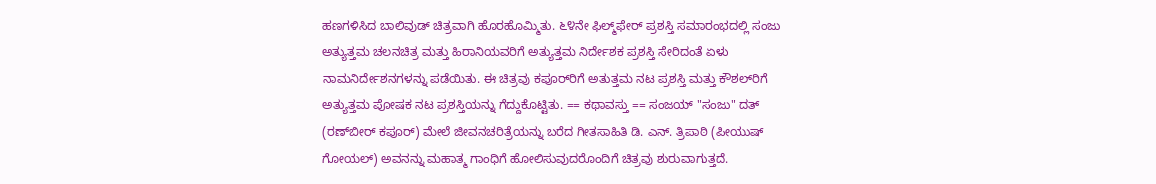ಹಣಗಳಿಸಿದ ಬಾಲಿವುಡ್ ಚಿತ್ರವಾಗಿ ಹೊರಹೊಮ್ಮಿತು. ೬೪ನೇ ಫಿಲ್ಮ್‌ಫೇರ್ ಪ್ರಶಸ್ತಿ ಸಮಾರಂಭದಲ್ಲಿ ಸಂಜು ಅತ್ಯುತ್ತಮ ಚಲನಚಿತ್ರ ಮತ್ತು ಹಿರಾನಿಯವರಿಗೆ ಅತ್ಯುತ್ತಮ ನಿರ್ದೇಶಕ ಪ್ರಶಸ್ತಿ ಸೇರಿದಂತೆ ಏಳು ನಾಮನಿರ್ದೇಶನಗಳನ್ನು ಪಡೆಯಿತು. ಈ ಚಿತ್ರವು ಕಪೂರ್‌ರಿಗೆ ಅತುತ್ತಮ ನಟ ಪ್ರಶಸ್ತಿ ಮತ್ತು ಕೌಶಲ್‍ರಿಗೆ ಅತ್ಯುತ್ತಮ ಪೋಷಕ ನಟ ಪ್ರಶಸ್ತಿಯನ್ನು ಗೆದ್ದುಕೊಟ್ಟಿತು. == ಕಥಾವಸ್ತು == ಸಂಜಯ್ "ಸಂಜು" ದತ್‍ (ರಣ್‍ಬೀರ್ ಕಪೂರ್) ಮೇಲೆ ಜೀವನಚರಿತ್ರೆಯನ್ನು ಬರೆದ ಗೀತಸಾಹಿತಿ ಡಿ. ಎನ್. ತ್ರಿಪಾಠಿ (ಪೀಯುಷ್ ಗೋಯಲ್) ಅವನನ್ನು ಮಹಾತ್ಮ ಗಾಂಧಿಗೆ ಹೋಲಿಸುವುದರೊಂದಿಗೆ ಚಿತ್ರವು ಶುರುವಾಗುತ್ತದೆ.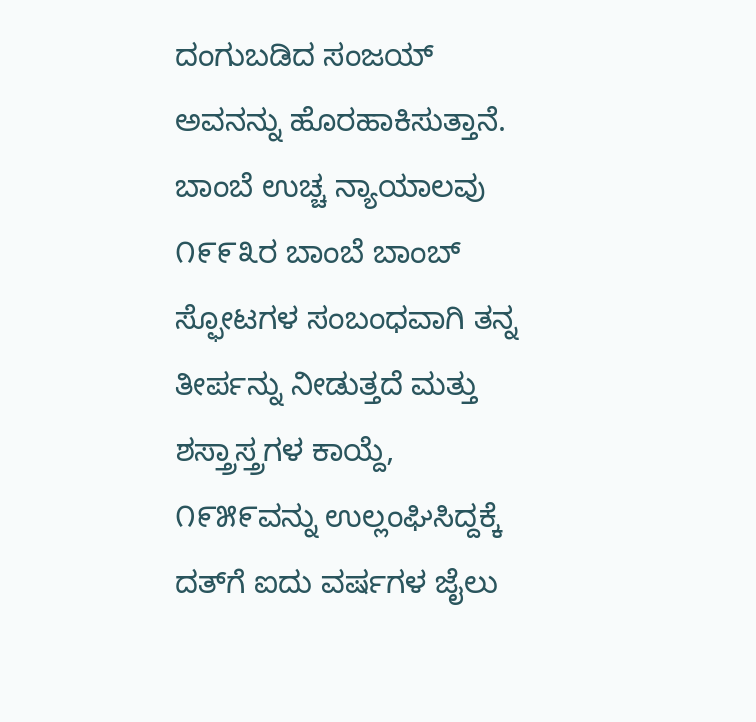ದಂಗುಬಡಿದ ಸಂಜಯ್ ಅವನನ್ನು ಹೊರಹಾಕಿಸುತ್ತಾನೆ. ಬಾಂಬೆ ಉಚ್ಚ ನ್ಯಾಯಾಲವು ೧೯೯೩ರ ಬಾಂಬೆ ಬಾಂಬ್ ಸ್ಫೋಟಗಳ ಸಂಬಂಧವಾಗಿ ತನ್ನ ತೀರ್ಪನ್ನು ನೀಡುತ್ತದೆ ಮತ್ತು ಶಸ್ತ್ರಾಸ್ತ್ರಗಳ ಕಾಯ್ದೆ, ೧೯೫೯ವನ್ನು ಉಲ್ಲಂಘಿಸಿದ್ದಕ್ಕೆ ದತ್‍ಗೆ ಐದು ವರ್ಷಗಳ ಜೈಲು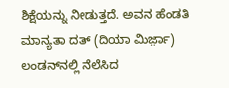ಶಿಕ್ಷೆಯನ್ನು ನೀಡುತ್ತದೆ. ಅವನ ಹೆಂಡತಿ ಮಾನ್ಯತಾ ದತ್ (ದಿಯಾ ಮಿರ್ಜ಼ಾ) ಲಂಡ‍ನ್‍ನಲ್ಲಿ ನೆಲೆಸಿದ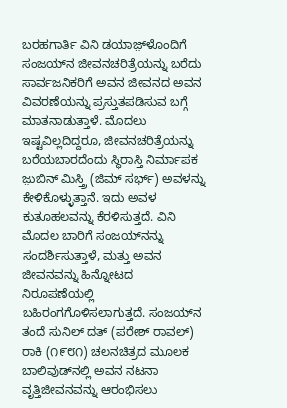ಬರಹಗಾರ್ತಿ ವಿನಿ ಡಯಾಜ಼್‍ಳೊಂದಿಗೆ ಸಂಜಯ್‍ನ ಜೀವನಚರಿತ್ರೆಯನ್ನು ಬರೆದು ಸಾರ್ವಜನಿಕರಿಗೆ ಅವನ ಜೀವನದ ಅವನ ವಿವರಣೆಯನ್ನು ಪ್ರಸ್ತುತಪಡಿಸುವ ಬಗ್ಗೆ ಮಾತನಾಡುತ್ತಾಳೆ. ಮೊದಲು ಇಷ್ಟವಿಲ್ಲದಿದ್ದರೂ, ಜೀವನಚರಿತ್ರೆಯನ್ನು ಬರೆಯಬಾರದೆಂದು ಸ್ಥಿರಾಸ್ತಿ ನಿರ್ಮಾಪಕ ಜ಼ುಬಿನ್ ಮಿಸ್ತ್ರಿ (ಜಿಮ್ ಸರ್ಭ್) ಅವಳನ್ನು ಕೇಳಿಕೊಳ್ಳುತ್ತಾನೆ. ಇದು ಅವಳ ಕುತೂಹಲವನ್ನು ಕೆರಳಿಸುತ್ತದೆ. ವಿನಿ ಮೊದಲ ಬಾರಿಗೆ ಸಂಜಯ್‍ನನ್ನು ಸಂದರ್ಶಿಸುತ್ತಾಳೆ, ಮತ್ತು ಅವನ ಜೀವನವನ್ನು ಹಿನ್ನೋಟದ ನಿರೂಪಣೆಯಲ್ಲಿ ಬಹಿರಂಗಗೊಳಿಸಲಾಗುತ್ತದೆ. ಸಂಜಯ್‍ನ ತಂದೆ ಸುನಿಲ್ ದತ್ (ಪರೇಶ್ ರಾವಲ್) ರಾಕಿ (೧೯೮೧) ಚಲನಚಿತ್ರದ ಮೂಲಕ ಬಾಲಿವುಡ್‍ನಲ್ಲಿ ಅವನ ನಟನಾ ವೃತ್ತಿಜೀವನವನ್ನು ಆರಂಭಿಸಲು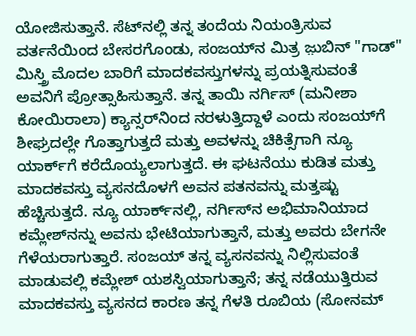ಯೋಜಿಸುತ್ತಾನೆ. ಸೆಟ್‍ನಲ್ಲಿ ತನ್ನ ತಂದೆಯ ನಿಯಂತ್ರಿಸುವ ವರ್ತನೆಯಿಂದ ಬೇಸರಗೊಂಡು, ಸಂಜಯ್‍ನ ಮಿತ್ರ ಜ಼ುಬಿನ್ "ಗಾಡ್" ಮಿಸ್ತ್ರಿ ಮೊದಲ ಬಾರಿಗೆ ಮಾದಕವಸ್ತುಗಳನ್ನು ಪ್ರಯತ್ನಿಸುವಂತೆ ಅವನಿಗೆ ಪ್ರೋತ್ಸಾಹಿಸುತ್ತಾನೆ. ತನ್ನ ತಾಯಿ ನರ್ಗಿಸ್ (ಮನೀಶಾ ಕೋಯಿರಾಲಾ) ಕ್ಯಾನ್ಸರ್‌ನಿಂದ ನರಳುತ್ತಿದ್ದಾಳೆ ಎಂದು ಸಂಜಯ್‍ಗೆ ಶೀಘ್ರದಲ್ಲೇ ಗೊತ್ತಾಗುತ್ತದೆ ಮತ್ತು ಅವಳನ್ನು ಚಿಕಿತ್ಸೆಗಾಗಿ ನ್ಯೂ ಯಾರ್ಕ್‌ಗೆ ಕರೆದೊಯ್ಯಲಾಗುತ್ತದೆ. ಈ ಘಟನೆಯು ಕುಡಿತ ಮತ್ತು ಮಾದಕವಸ್ತು ವ್ಯಸನದೊಳಗೆ ಅವನ ಪತನವನ್ನು ಮತ್ತಷ್ಟು ಹೆಚ್ಚಿಸುತ್ತದೆ. ನ್ಯೂ ಯಾರ್ಕ್‌ನಲ್ಲಿ, ನರ್ಗಿಸ್‍ನ ಅಭಿಮಾನಿಯಾದ ಕಮ್ಲೇಶ್‍ನನ್ನು ಅವನು ಭೇಟಿಯಾಗುತ್ತಾನೆ, ಮತ್ತು ಅವರು ಬೇಗನೇ ಗೆಳೆಯರಾಗುತ್ತಾರೆ. ಸಂಜಯ್ ತನ್ನ ವ್ಯಸನವನ್ನು ನಿಲ್ಲಿಸುವಂತೆ ಮಾಡುವಲ್ಲಿ ಕಮ್ಲೇಶ್ ಯಶಸ್ವಿಯಾಗುತ್ತಾನೆ; ತನ್ನ ನಡೆಯುತ್ತಿರುವ ಮಾದಕವಸ್ತು ವ್ಯಸನದ ಕಾರಣ ತನ್ನ ಗೆಳತಿ ರೂಬಿಯ (ಸೋನಮ್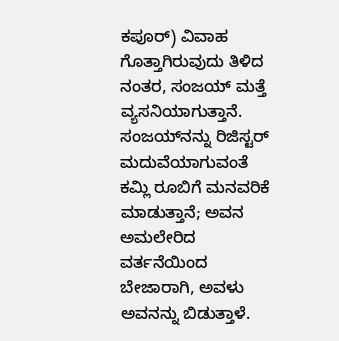ಕಪೂರ್) ವಿವಾಹ ಗೊತ್ತಾಗಿರುವುದು ತಿಳಿದ ನಂತರ, ಸಂಜಯ್ ಮತ್ತೆ ವ್ಯಸನಿಯಾಗುತ್ತಾನೆ. ಸಂಜಯ್‍ನನ್ನು ರಿಜಿಸ್ಟರ್ ಮದುವೆಯಾಗುವಂತೆ ಕಮ್ಲಿ ರೂಬಿಗೆ ಮನವರಿಕೆ ಮಾಡುತ್ತಾನೆ; ಅವನ ಅಮಲೇರಿದ ವರ್ತನೆಯಿಂದ ಬೇಜಾರಾಗಿ, ಅವಳು ಅವನನ್ನು ಬಿಡುತ್ತಾಳೆ.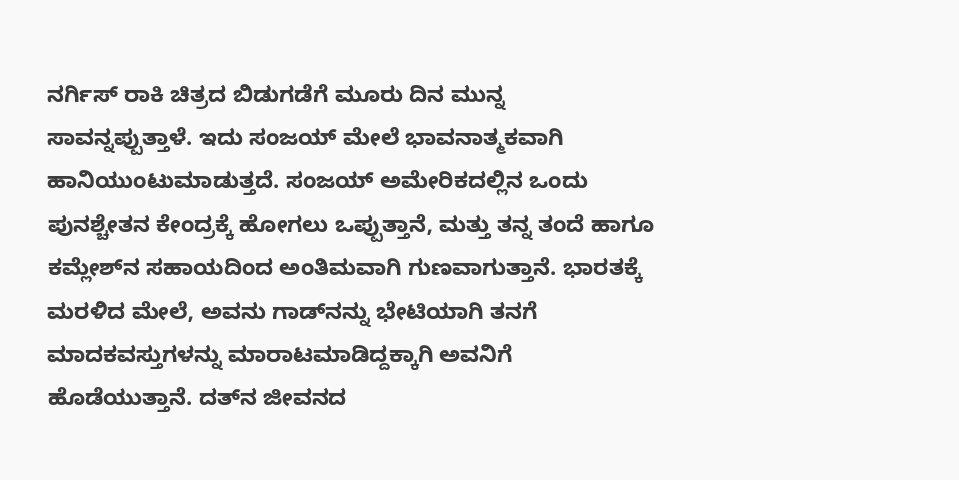ನರ್ಗಿಸ್ ರಾಕಿ ಚಿತ್ರದ ಬಿಡುಗಡೆಗೆ ಮೂರು ದಿನ ಮುನ್ನ ಸಾವನ್ನಪ್ಪುತ್ತಾಳೆ. ಇದು ಸಂಜಯ್ ಮೇಲೆ ಭಾವನಾತ್ಮಕವಾಗಿ ಹಾನಿಯುಂಟುಮಾಡುತ್ತದೆ. ಸಂಜಯ್ ಅಮೇರಿಕದಲ್ಲಿನ ಒಂದು ಪುನಶ್ಚೇತನ ಕೇಂದ್ರಕ್ಕೆ ಹೋಗಲು ಒಪ್ಪುತ್ತಾನೆ, ಮತ್ತು ತನ್ನ ತಂದೆ ಹಾಗೂ ಕಮ್ಲೇಶ್‍ನ ಸಹಾಯದಿಂದ ಅಂತಿಮವಾಗಿ ಗುಣವಾಗುತ್ತಾನೆ. ಭಾರತಕ್ಕೆ ಮರಳಿದ ಮೇಲೆ, ಅವನು ಗಾಡ್‍ನನ್ನು ಭೇಟಿಯಾಗಿ ತನಗೆ ಮಾದಕವಸ್ತುಗಳನ್ನು ಮಾರಾಟಮಾಡಿದ್ದಕ್ಕಾಗಿ ಅವನಿಗೆ ಹೊಡೆಯುತ್ತಾನೆ. ದತ್‍ನ ಜೀವನದ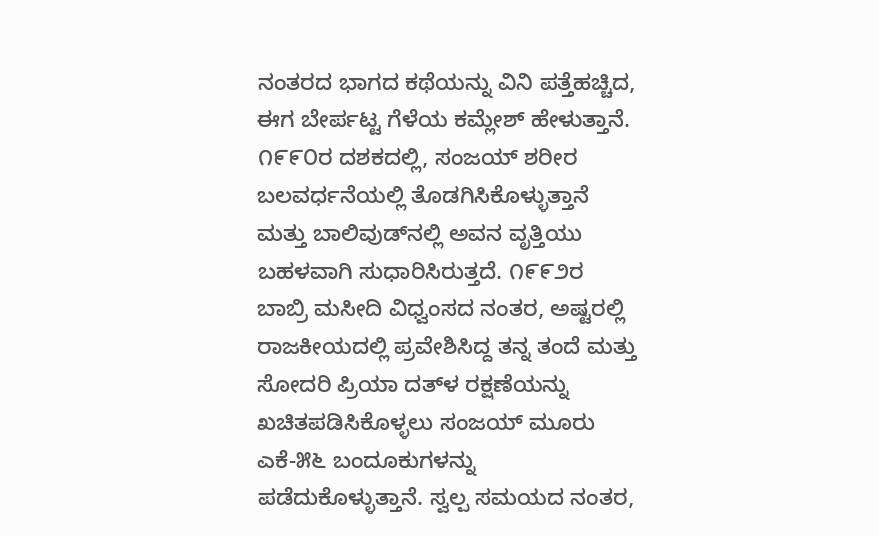ನಂತರದ ಭಾಗದ ಕಥೆಯನ್ನು ವಿನಿ ಪತ್ತೆಹಚ್ಚಿದ, ಈಗ ಬೇರ್ಪಟ್ಟ ಗೆಳೆಯ ಕಮ್ಲೇಶ್ ಹೇಳುತ್ತಾನೆ. ೧೯೯೦ರ ದಶಕದಲ್ಲಿ, ಸಂಜಯ್ ಶರೀರ ಬಲವರ್ಧನೆಯಲ್ಲಿ ತೊಡಗಿಸಿಕೊಳ್ಳುತ್ತಾನೆ ಮತ್ತು ಬಾಲಿವುಡ್‍ನಲ್ಲಿ ಅವನ ವೃತ್ತಿಯು ಬಹಳವಾಗಿ ಸುಧಾರಿಸಿರುತ್ತದೆ. ೧೯೯೨ರ ಬಾಬ್ರಿ ಮಸೀದಿ ವಿಧ್ವಂಸದ ನಂತರ, ಅಷ್ಟರಲ್ಲಿ ರಾಜಕೀಯದಲ್ಲಿ ಪ್ರವೇಶಿಸಿದ್ದ ತನ್ನ ತಂದೆ ಮತ್ತು ಸೋದರಿ ಪ್ರಿಯಾ ದತ್‍ಳ ರಕ್ಷಣೆಯನ್ನು ಖಚಿತಪಡಿಸಿಕೊಳ್ಳಲು ಸಂಜಯ್ ಮೂರು ಎಕೆ-೫೬ ಬಂದೂಕುಗಳನ್ನು ಪಡೆದುಕೊಳ್ಳುತ್ತಾನೆ. ಸ್ವಲ್ಪ ಸಮಯದ ನಂತರ,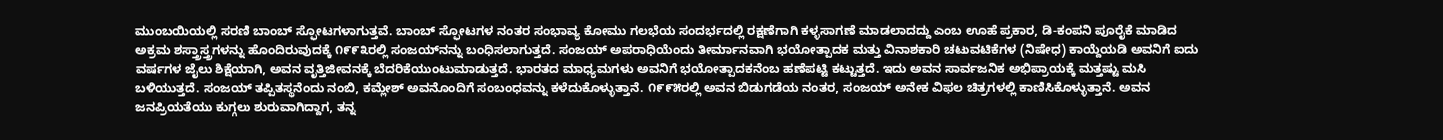ಮುಂಬಯಿಯಲ್ಲಿ ಸರಣಿ ಬಾಂಬ್ ಸ್ಫೋಟಗಳಾಗುತ್ತವೆ. ಬಾಂಬ್ ಸ್ಫೋಟಗಳ ನಂತರ ಸಂಭಾವ್ಯ ಕೋಮು ಗಲಭೆಯ ಸಂದರ್ಭದಲ್ಲಿ ರಕ್ಷಣೆಗಾಗಿ ಕಳ್ಳಸಾಗಣೆ ಮಾಡಲಾದದ್ದು ಎಂಬ ಊಹೆ ಪ್ರಕಾರ, ಡಿ-ಕಂಪನಿ ಪೂರೈಕೆ ಮಾಡಿದ ಅಕ್ರಮ ಶಸ್ತ್ರಾಸ್ತ್ರಗಳನ್ನು ಹೊಂದಿರುವುದಕ್ಕೆ ೧೯೯೩ರಲ್ಲಿ ಸಂಜಯ್‍ನನ್ನು ಬಂಧಿಸಲಾಗುತ್ತದೆ. ಸಂಜಯ್ ಅಪರಾಧಿಯೆಂದು ತೀರ್ಮಾನವಾಗಿ ಭಯೋತ್ಪಾದಕ ಮತ್ತು ವಿನಾಶಕಾರಿ ಚಟುವಟಿಕೆಗಳ (ನಿಷೇಧ) ಕಾಯ್ದೆಯಡಿ ಅವನಿಗೆ ಐದು ವರ್ಷಗಳ ಜೈಲು ಶಿಕ್ಷೆಯಾಗಿ, ಅವನ ವೃತ್ತಿಜೀವನಕ್ಕೆ ಬೆದರಿಕೆಯುಂಟುಮಾಡುತ್ತದೆ. ಭಾರತದ ಮಾಧ್ಯಮಗಳು ಅವನಿಗೆ ಭಯೋತ್ಪಾದಕನೆಂಬ ಹಣೆಪಟ್ಟಿ ಕಟ್ಟುತ್ತದೆ. ಇದು ಅವನ ಸಾರ್ವಜನಿಕ ಅಭಿಪ್ರಾಯಕ್ಕೆ ಮತ್ತಷ್ಟು ಮಸಿ ಬಳಿಯುತ್ತದೆ. ಸಂಜಯ್ ತಪ್ಪಿತಸ್ಥನೆಂದು ನಂಬಿ, ಕಮ್ಲೇಶ್ ಅವನೊಂದಿಗೆ ಸಂಬಂಧವನ್ನು ಕಳೆದುಕೊಳ್ಳುತ್ತಾನೆ. ೧೯೯೫ರಲ್ಲಿ ಅವನ ಬಿಡುಗಡೆಯ ನಂತರ, ಸಂಜಯ್ ಅನೇಕ ವಿಫಲ ಚಿತ್ರಗಳಲ್ಲಿ ಕಾಣಿಸಿಕೊಳ್ಳುತ್ತಾನೆ. ಅವನ ಜನಪ್ರಿಯತೆಯು ಕುಗ್ಗಲು ಶುರುವಾಗಿದ್ದಾಗ, ತನ್ನ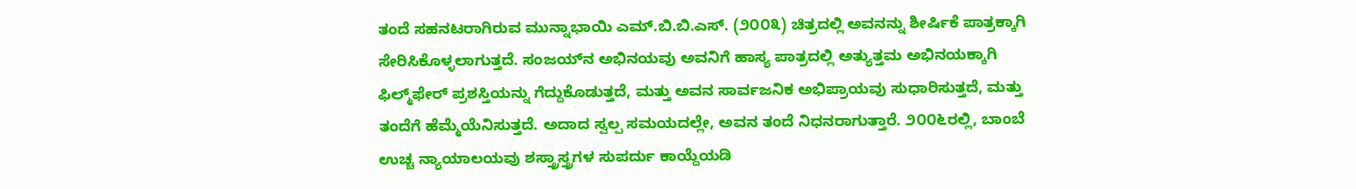ತಂದೆ ಸಹನಟರಾಗಿರುವ ಮುನ್ನಾಭಾಯಿ ಎಮ್.ಬಿ.ಬಿ.ಎಸ್. (೨೦೦೩) ಚಿತ್ರದಲ್ಲಿ ಅವನನ್ನು ಶೀರ್ಷಿಕೆ ಪಾತ್ರಕ್ಕಾಗಿ ಸೇರಿಸಿಕೊಳ್ಳಲಾಗುತ್ತದೆ. ಸಂಜಯ್‍ನ ಅಭಿನಯವು ಅವನಿಗೆ ಹಾಸ್ಯ ಪಾತ್ರದಲ್ಲಿ ಅತ್ಯುತ್ತಮ ಅಭಿನಯಕ್ಕಾಗಿ ಫಿಲ್ಮ್‌ಫೇರ್ ಪ್ರಶಸ್ತಿಯನ್ನು ಗೆದ್ದುಕೊಡುತ್ತದೆ, ಮತ್ತು ಅವನ ಸಾರ್ವಜನಿಕ ಅಭಿಪ್ರಾಯವು ಸುಧಾರಿಸುತ್ತದೆ, ಮತ್ತು ತಂದೆಗೆ ಹೆಮ್ಮೆಯೆನಿಸುತ್ತದೆ. ಅದಾದ ಸ್ವಲ್ಪ ಸಮಯದಲ್ಲೇ, ಅವನ ತಂದೆ ನಿಧನರಾಗುತ್ತಾರೆ. ೨೦೦೬ರಲ್ಲಿ, ಬಾಂಬೆ ಉಚ್ಚ ನ್ಯಾಯಾಲಯವು ಶಸ್ತ್ರಾಸ್ತ್ರಗಳ ಸುಪರ್ದು ಕಾಯ್ದೆಯಡಿ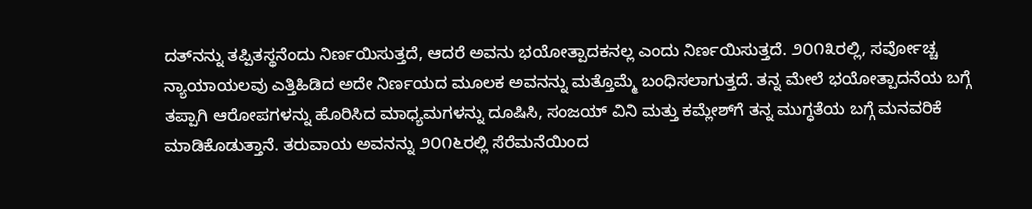ದತ್‍ನನ್ನು ತಪ್ಪಿತಸ್ಥನೆಂದು ನಿರ್ಣಯಿಸುತ್ತದೆ, ಆದರೆ ಅವನು ಭಯೋತ್ಪಾದಕನಲ್ಲ ಎಂದು ನಿರ್ಣಯಿಸುತ್ತದೆ. ೨೦೧೩ರಲ್ಲಿ, ಸರ್ವೋಚ್ಚ ನ್ಯಾಯಾಯಲವು ಎತ್ತಿಹಿಡಿದ ಅದೇ ನಿರ್ಣಯದ ಮೂಲಕ ಅವನನ್ನು ಮತ್ತೊಮ್ಮೆ ಬಂಧಿಸಲಾಗುತ್ತದೆ. ತನ್ನ ಮೇಲೆ ಭಯೋತ್ಪಾದನೆಯ ಬಗ್ಗೆ ತಪ್ಪಾಗಿ ಆರೋಪಗಳನ್ನು ಹೊರಿಸಿದ ಮಾಧ್ಯಮಗಳನ್ನು ದೂಷಿಸಿ, ಸಂಜಯ್ ವಿನಿ ಮತ್ತು ಕಮ್ಲೇಶ್‍ಗೆ ತನ್ನ ಮುಗ್ಧತೆಯ ಬಗ್ಗೆ ಮನವರಿಕೆ ಮಾಡಿಕೊಡುತ್ತಾನೆ. ತರುವಾಯ ಅವನನ್ನು ೨೦೧೬ರಲ್ಲಿ ಸೆರೆಮನೆಯಿಂದ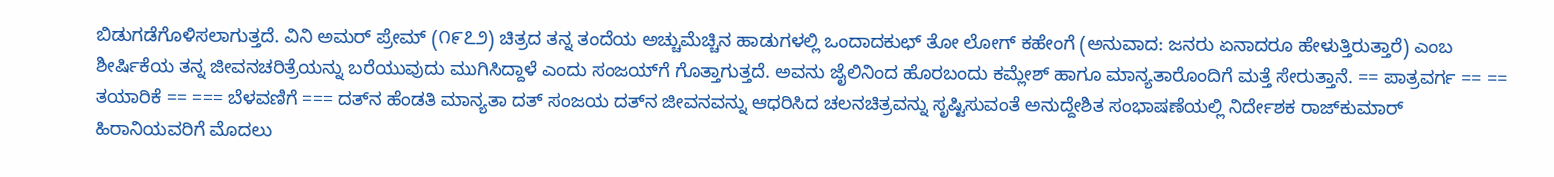ಬಿಡುಗಡೆಗೊಳಿಸಲಾಗುತ್ತದೆ. ವಿನಿ ಅಮರ್ ಪ್ರೇಮ್ (೧೯೭೨) ಚಿತ್ರದ ತನ್ನ ತಂದೆಯ ಅಚ್ಚುಮೆಚ್ಚಿನ ಹಾಡುಗಳಲ್ಲಿ ಒಂದಾದಕುಛ್ ತೋ ಲೋಗ್ ಕಹೇಂಗೆ (ಅನುವಾದ: ಜನರು ಏನಾದರೂ ಹೇಳುತ್ತಿರುತ್ತಾರೆ) ಎಂಬ ಶೀರ್ಷಿಕೆಯ ತನ್ನ ಜೀವನಚರಿತ್ರೆಯನ್ನು ಬರೆಯುವುದು ಮುಗಿಸಿದ್ದಾಳೆ ಎಂದು ಸಂಜಯ್‍ಗೆ ಗೊತ್ತಾಗುತ್ತದೆ. ಅವನು ಜೈಲಿನಿಂದ ಹೊರಬಂದು ಕಮ್ಲೇಶ್ ಹಾಗೂ ಮಾನ್ಯತಾರೊಂದಿಗೆ ಮತ್ತೆ ಸೇರುತ್ತಾನೆ. == ಪಾತ್ರವರ್ಗ == == ತಯಾರಿಕೆ == === ಬೆಳವಣಿಗೆ === ದತ್‍ನ ಹೆಂಡತಿ ಮಾನ್ಯತಾ ದತ್ ಸಂಜಯ ದತ್‍ನ ಜೀವನವನ್ನು ಆಧರಿಸಿದ ಚಲನಚಿತ್ರವನ್ನು ಸೃಷ್ಟಿಸುವಂತೆ ಅನುದ್ದೇಶಿತ ಸಂಭಾಷಣೆಯಲ್ಲಿ ನಿರ್ದೇಶಕ ರಾಜ್‍ಕುಮಾರ್ ಹಿರಾನಿಯವರಿಗೆ ಮೊದಲು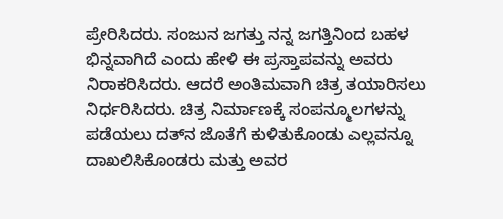ಪ್ರೇರಿಸಿದರು. ಸಂಜುನ ಜಗತ್ತು ನನ್ನ ಜಗತ್ತಿನಿಂದ ಬಹಳ ಭಿನ್ನವಾಗಿದೆ ಎಂದು ಹೇಳಿ ಈ ಪ್ರಸ್ತಾಪವನ್ನು ಅವರು ನಿರಾಕರಿಸಿದರು. ಆದರೆ ಅಂತಿಮವಾಗಿ ಚಿತ್ರ ತಯಾರಿಸಲು ನಿರ್ಧರಿಸಿದರು. ಚಿತ್ರ ನಿರ್ಮಾಣಕ್ಕೆ ಸಂಪನ್ಮೂಲಗಳನ್ನು ಪಡೆಯಲು ದತ್‍ನ ಜೊತೆಗೆ ಕುಳಿತುಕೊಂಡು ಎಲ್ಲವನ್ನೂ ದಾಖಲಿಸಿಕೊಂಡರು ಮತ್ತು ಅವರ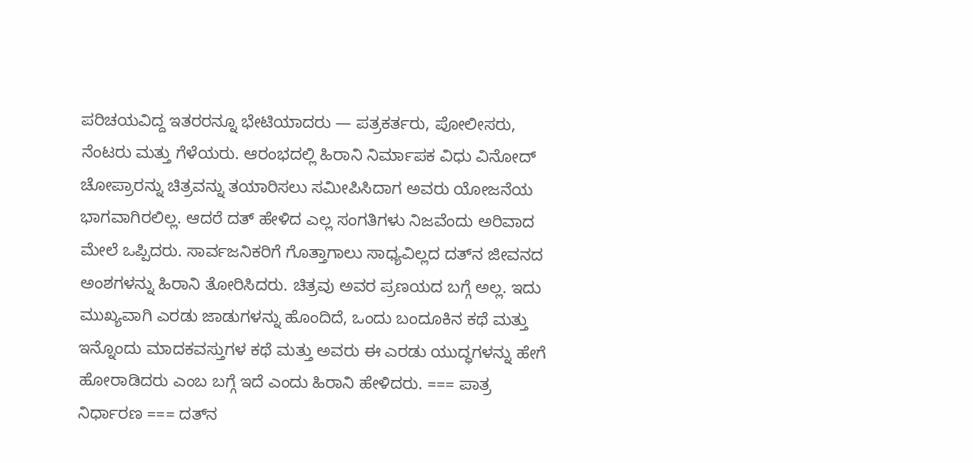ಪರಿಚಯವಿದ್ದ ಇತರರನ್ನೂ ಭೇಟಿಯಾದರು — ಪತ್ರಕರ್ತರು, ಪೋಲೀಸರು, ನೆಂಟರು ಮತ್ತು ಗೆಳೆಯರು. ಆರಂಭದಲ್ಲಿ ಹಿರಾನಿ ನಿರ್ಮಾಪಕ ವಿಧು ವಿನೋದ್ ಚೋಪ್ರಾರನ್ನು ಚಿತ್ರವನ್ನು ತಯಾರಿಸಲು ಸಮೀಪಿಸಿದಾಗ ಅವರು ಯೋಜನೆಯ ಭಾಗವಾಗಿರಲಿಲ್ಲ. ಆದರೆ ದತ್ ಹೇಳಿದ ಎಲ್ಲ ಸಂಗತಿಗಳು ನಿಜವೆಂದು ಅರಿವಾದ ಮೇಲೆ ಒಪ್ಪಿದರು. ಸಾರ್ವಜನಿಕರಿಗೆ ಗೊತ್ತಾಗಾಲು ಸಾಧ್ಯವಿಲ್ಲದ ದತ್‍ನ ಜೀವನದ ಅಂಶಗಳನ್ನು ಹಿರಾನಿ ತೋರಿಸಿದರು. ಚಿತ್ರವು ಅವರ ಪ್ರಣಯದ ಬಗ್ಗೆ ಅಲ್ಲ. ಇದು ಮುಖ್ಯವಾಗಿ ಎರಡು ಜಾಡುಗಳನ್ನು ಹೊಂದಿದೆ, ಒಂದು ಬಂದೂಕಿನ ಕಥೆ ಮತ್ತು ಇನ್ನೊಂದು ಮಾದಕವಸ್ತುಗಳ ಕಥೆ ಮತ್ತು ಅವರು ಈ ಎರಡು ಯುದ್ಧಗಳನ್ನು ಹೇಗೆ ಹೋರಾಡಿದರು ಎಂಬ ಬಗ್ಗೆ ಇದೆ ಎಂದು ಹಿರಾನಿ ಹೇಳಿದರು. === ಪಾತ್ರ ನಿರ್ಧಾರಣ === ದತ್‍ನ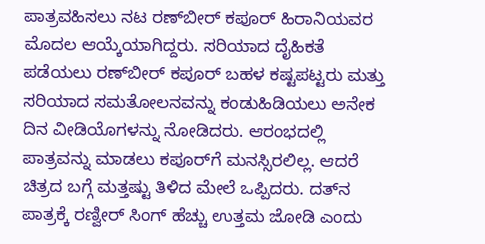ಪಾತ್ರವಹಿಸಲು ನಟ ರಣ್‌ಬೀರ್ ಕಪೂರ್ ಹಿರಾನಿಯವರ ಮೊದಲ ಆಯ್ಕೆಯಾಗಿದ್ದರು. ಸರಿಯಾದ ದೈಹಿಕತೆ ಪಡೆಯಲು ರಣ್‍ಬೀರ್ ಕಪೂರ್ ಬಹಳ ಕಷ್ಟಪಟ್ಟರು ಮತ್ತು ಸರಿಯಾದ ಸಮತೋಲನವನ್ನು ಕಂಡುಹಿಡಿಯಲು ಅನೇಕ ದಿನ ವೀಡಿಯೊಗಳನ್ನು ನೋಡಿದರು. ಆರಂಭದಲ್ಲಿ ಪಾತ್ರವನ್ನು ಮಾಡಲು ಕಪೂರ್‌ಗೆ ಮನಸ್ಸಿರಲಿಲ್ಲ. ಆದರೆ ಚಿತ್ರದ ಬಗ್ಗೆ ಮತ್ತಷ್ಟು ತಿಳಿದ ಮೇಲೆ ಒಪ್ಪಿದರು. ದತ್‍ನ ಪಾತ್ರಕ್ಕೆ ರಣ್ವೀರ್ ಸಿಂಗ್ ಹೆಚ್ಚು ಉತ್ತಮ ಜೋಡಿ ಎಂದು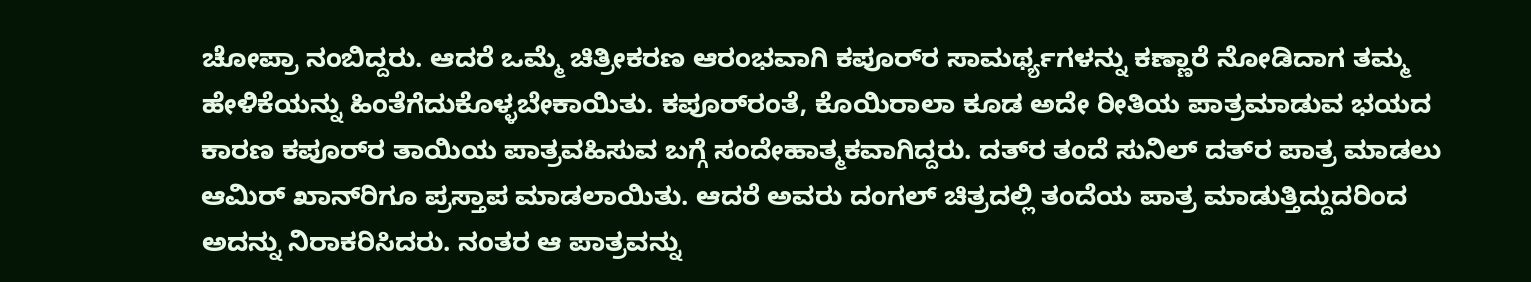ಚೋಪ್ರಾ ನಂಬಿದ್ದರು. ಆದರೆ ಒಮ್ಮೆ ಚಿತ್ರೀಕರಣ ಆರಂಭವಾಗಿ ಕಪೂರ್‌ರ ಸಾಮರ್ಥ್ಯಗಳನ್ನು ಕಣ್ಣಾರೆ ನೋಡಿದಾಗ ತಮ್ಮ ಹೇಳಿಕೆಯನ್ನು ಹಿಂತೆಗೆದುಕೊಳ್ಳಬೇಕಾಯಿತು. ಕಪೂರ್‌ರಂತೆ, ಕೊಯಿರಾಲಾ ಕೂಡ ಅದೇ ರೀತಿಯ ಪಾತ್ರಮಾಡುವ ಭಯದ ಕಾರಣ ಕಪೂರ್‌ರ ತಾಯಿಯ ಪಾತ್ರವಹಿಸುವ ಬಗ್ಗೆ ಸಂದೇಹಾತ್ಮಕವಾಗಿದ್ದರು. ದತ್‍ರ ತಂದೆ ಸುನಿಲ್ ದತ್‍ರ ಪಾತ್ರ ಮಾಡಲು ಆಮಿರ್ ಖಾನ್‌ರಿಗೂ ಪ್ರಸ್ತಾಪ ಮಾಡಲಾಯಿತು. ಆದರೆ ಅವರು ದಂಗಲ್ ಚಿತ್ರದಲ್ಲಿ ತಂದೆಯ ಪಾತ್ರ ಮಾಡುತ್ತಿದ್ದುದರಿಂದ ಅದನ್ನು ನಿರಾಕರಿಸಿದರು. ನಂತರ ಆ ಪಾತ್ರವನ್ನು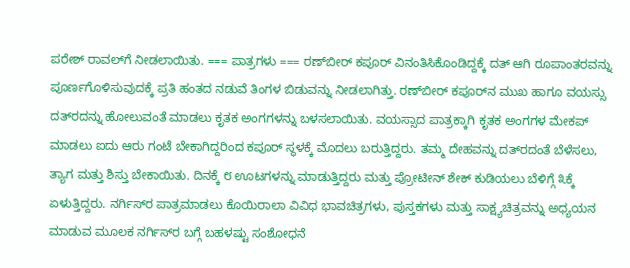ಪರೇಶ್ ರಾವಲ್‍ಗೆ ನೀಡಲಾಯಿತು. === ಪಾತ್ರಗಳು === ರಣ್‍ಬೀರ್ ಕಪೂರ್ ವಿನಂತಿಸಿಕೊಂಡಿದ್ದಕ್ಕೆ ದತ್ ಆಗಿ ರೂಪಾಂತರವನ್ನು ಪೂರ್ಣಗೊಳಿಸುವುದಕ್ಕೆ ಪ್ರತಿ ಹಂತದ ನಡುವೆ ತಿಂಗಳ ಬಿಡುವನ್ನು ನೀಡಲಾಗಿತ್ತು. ರಣ್‍ಬೀರ್ ಕಪೂರ್‌ನ ಮುಖ ಹಾಗೂ ವಯಸ್ಸು ದತ್‍ರದನ್ನು ಹೋಲುವಂತೆ ಮಾಡಲು ಕೃತಕ ಅಂಗಗಳನ್ನು ಬಳಸಲಾಯಿತು. ವಯಸ್ಸಾದ ಪಾತ್ರಕ್ಕಾಗಿ ಕೃತಕ ಅಂಗಗಳ ಮೇಕಪ್ ಮಾಡಲು ಐದು ಆರು ಗಂಟೆ ಬೇಕಾಗಿದ್ದರಿಂದ ಕಪೂರ್ ಸ್ಥಳಕ್ಕೆ ಮೊದಲು ಬರುತ್ತಿದ್ದರು. ತಮ್ಮ ದೇಹವನ್ನು ದತ್‍ರದಂತೆ ಬೆಳೆಸಲು, ತ್ಯಾಗ ಮತ್ತು ಶಿಸ್ತು ಬೇಕಾಯಿತು. ದಿನಕ್ಕೆ ೮ ಊಟಗಳನ್ನು ಮಾಡುತ್ತಿದ್ದರು ಮತ್ತು ಪ್ರೋಟೀನ್ ಶೇಕ್ ಕುಡಿಯಲು ಬೆಳಿಗ್ಗೆ ೩ಕ್ಕೆ ಏಳುತ್ತಿದ್ದರು. ನರ್ಗಿಸ್‍ರ ಪಾತ್ರಮಾಡಲು ಕೊಯಿರಾಲಾ ವಿವಿಧ ಭಾವಚಿತ್ರಗಳು, ಪುಸ್ತಕಗಳು ಮತ್ತು ಸಾಕ್ಷ್ಯಚಿತ್ರವನ್ನು ಅಧ್ಯಯನ ಮಾಡುವ ಮೂಲಕ ನರ್ಗಿಸ್‍ರ ಬಗ್ಗೆ ಬಹಳಷ್ಟು ಸಂಶೋಧನೆ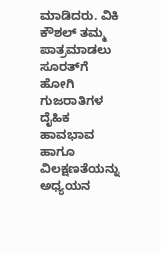ಮಾಡಿದರು. ವಿಕಿ ಕೌಶಲ್ ತಮ್ಮ ಪಾತ್ರಮಾಡಲು ಸೂರತ್‍ಗೆ ಹೋಗಿ ಗುಜರಾತಿಗಳ ದೈಹಿಕ ಹಾವಭಾವ ಹಾಗೂ ವಿಲಕ್ಷಣತೆಯನ್ನು ಅಧ್ಯಯನ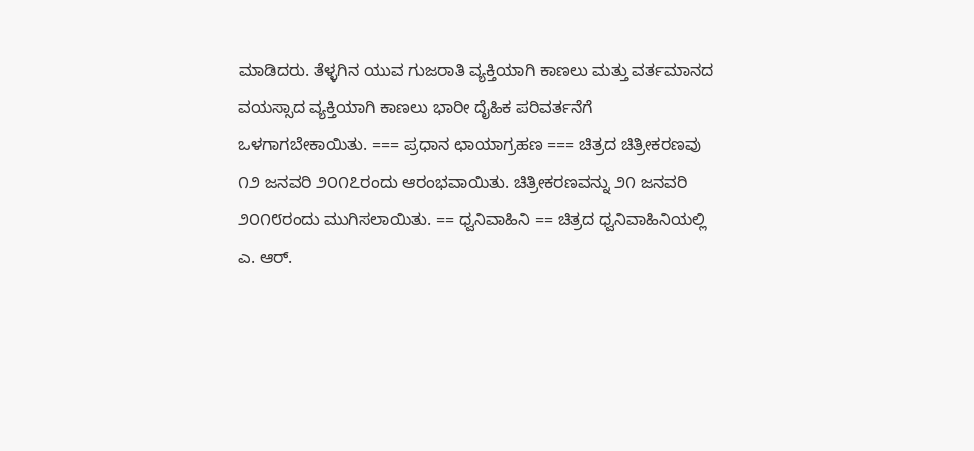ಮಾಡಿದರು. ತೆಳ್ಳಗಿನ ಯುವ ಗುಜರಾತಿ ವ್ಯಕ್ತಿಯಾಗಿ ಕಾಣಲು ಮತ್ತು ವರ್ತಮಾನದ ವಯಸ್ಸಾದ ವ್ಯಕ್ತಿಯಾಗಿ ಕಾಣಲು ಭಾರೀ ದೈಹಿಕ ಪರಿವರ್ತನೆಗೆ ಒಳಗಾಗಬೇಕಾಯಿತು. === ಪ್ರಧಾನ ಛಾಯಾಗ್ರಹಣ === ಚಿತ್ರದ ಚಿತ್ರೀಕರಣವು ೧೨ ಜನವರಿ ೨೦೧೭ರಂದು ಆರಂಭವಾಯಿತು. ಚಿತ್ರೀಕರಣವನ್ನು ೨೧ ಜನವರಿ ೨೦೧೮ರಂದು ಮುಗಿಸಲಾಯಿತು. == ಧ್ವನಿವಾಹಿನಿ == ಚಿತ್ರದ ಧ್ವನಿವಾಹಿನಿಯಲ್ಲಿ ಎ. ಆರ್.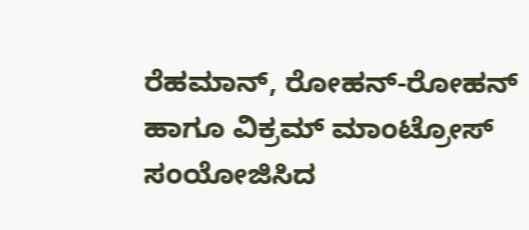ರೆಹಮಾನ್, ರೋಹನ್-ರೋಹನ್ ಹಾಗೂ ವಿಕ್ರಮ್ ಮಾಂಟ್ರೋಸ್ ಸಂಯೋಜಿಸಿದ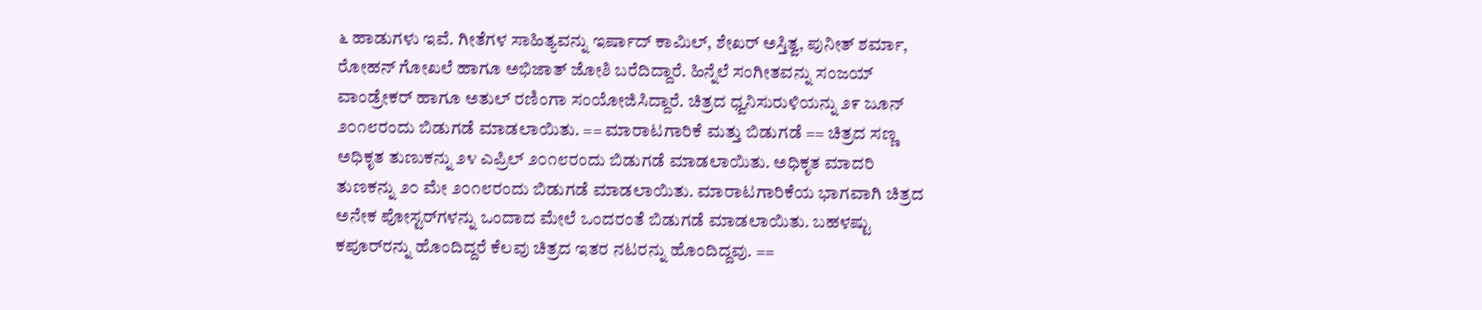೬ ಹಾಡುಗಳು ಇವೆ. ಗೀತೆಗಳ ಸಾಹಿತ್ಯವನ್ನು ಇರ್ಷಾದ್ ಕಾಮಿಲ್, ಶೇಖರ್ ಅಸ್ತಿತ್ವ, ಪುನೀತ್ ಶರ್ಮಾ, ರೋಹನ್ ಗೋಖಲೆ ಹಾಗೂ ಅಭಿಜಾತ್ ಜೋಶಿ ಬರೆದಿದ್ದಾರೆ. ಹಿನ್ನೆಲೆ ಸಂಗೀತವನ್ನು ಸಂಜಯ್ ವಾಂಡ್ರೇಕರ್ ಹಾಗೂ ಅತುಲ್ ರಣಿಂಗಾ ಸಂಯೋಜಿಸಿದ್ದಾರೆ. ಚಿತ್ರದ ಧ್ವನಿಸುರುಳಿಯನ್ನು ೨೯ ಜೂನ್ ೨೦೧೮ರಂದು ಬಿಡುಗಡೆ ಮಾಡಲಾಯಿತು. == ಮಾರಾಟಗಾರಿಕೆ ಮತ್ತು ಬಿಡುಗಡೆ == ಚಿತ್ರದ ಸಣ್ಣ ಅಧಿಕೃತ ತುಣುಕನ್ನು ೨೪ ಎಪ್ರಿಲ್ ೨೦೧೮ರಂದು ಬಿಡುಗಡೆ ಮಾಡಲಾಯಿತು. ಅಧಿಕೃತ ಮಾದರಿ ತುಣಕನ್ನು ೨೦ ಮೇ ೨೦೧೮ರಂದು ಬಿಡುಗಡೆ ಮಾಡಲಾಯಿತು. ಮಾರಾಟಗಾರಿಕೆಯ ಭಾಗವಾಗಿ ಚಿತ್ರದ ಅನೇಕ ಪೋಸ್ಟರ್‌ಗಳನ್ನು ಒಂದಾದ ಮೇಲೆ ಒಂದರಂತೆ ಬಿಡುಗಡೆ ಮಾಡಲಾಯಿತು. ಬಹಳಷ್ಟು ಕಪೂರ್‌ರನ್ನು ಹೊಂದಿದ್ದರೆ ಕೆಲವು ಚಿತ್ರದ ಇತರ ನಟರನ್ನು ಹೊಂದಿದ್ದವು. ==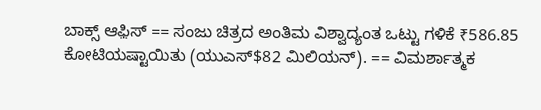ಬಾಕ್ಸ್ ಆಫ಼ಿಸ್ == ಸಂಜು ಚಿತ್ರದ ಅಂತಿಮ ವಿಶ್ವಾದ್ಯಂತ ಒಟ್ಟು ಗಳಿಕೆ ₹586.85 ಕೋಟಿಯಷ್ಟಾಯಿತು (ಯುಎಸ್$82 ಮಿಲಿಯನ್). == ವಿಮರ್ಶಾತ್ಮಕ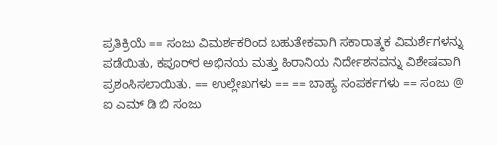ಪ್ರತಿಕ್ರಿಯೆ == ಸಂಜು ವಿಮರ್ಶಕರಿಂದ ಬಹುತೇಕವಾಗಿ ಸಕಾರಾತ್ಮಕ ವಿಮರ್ಶೆಗಳನ್ನು ಪಡೆಯಿತು, ಕಪೂರ್‌ರ ಅಭಿನಯ ಮತ್ತು ಹಿರಾನಿಯ ನಿರ್ದೇಶನವನ್ನು ವಿಶೇಷವಾಗಿ ಪ್ರಶಂಸಿಸಲಾಯಿತು. == ಉಲ್ಲೇಖಗಳು == == ಬಾಹ್ಯ ಸಂಪರ್ಕಗಳು == ಸಂಜು @ ಐ ಎಮ್ ಡಿ ಬಿ ಸಂಜು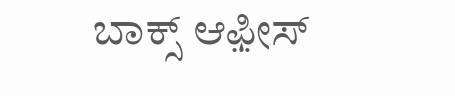ಬಾಕ್ಸ್ ಆಫ಼ೀಸ್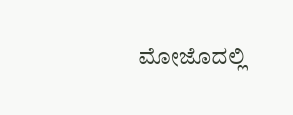ಮೋಜೊದಲ್ಲಿ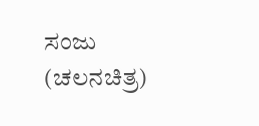ಸಂಜು (ಚಲನಚಿತ್ರ)